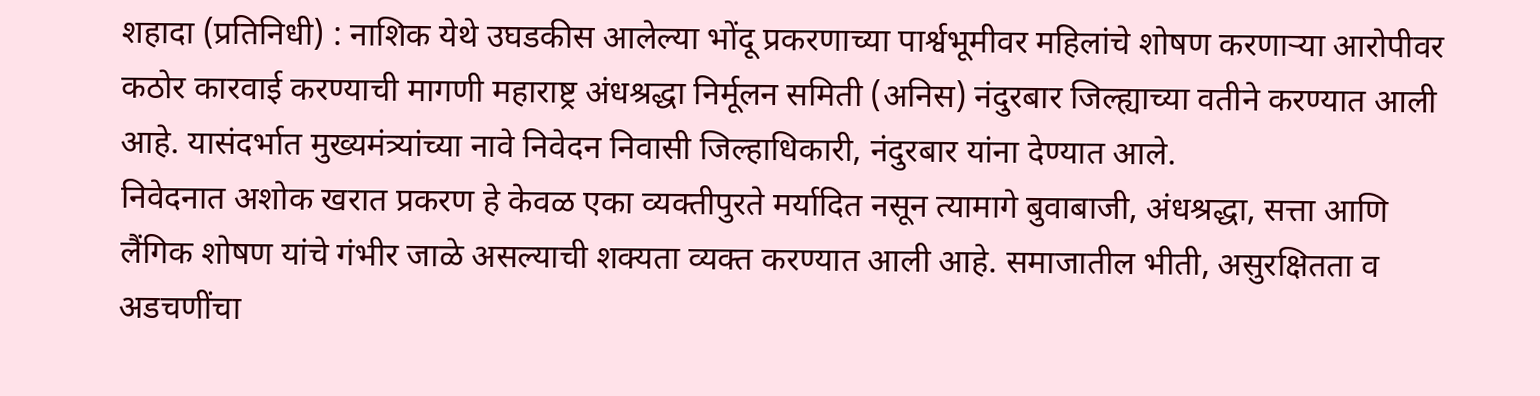शहादा (प्रतिनिधी) : नाशिक येथे उघडकीस आलेल्या भोंदू प्रकरणाच्या पार्श्वभूमीवर महिलांचे शोषण करणाऱ्या आरोपीवर कठोर कारवाई करण्याची मागणी महाराष्ट्र अंधश्रद्धा निर्मूलन समिती (अनिस) नंदुरबार जिल्ह्याच्या वतीने करण्यात आली आहे. यासंदर्भात मुख्यमंत्र्यांच्या नावे निवेदन निवासी जिल्हाधिकारी, नंदुरबार यांना देण्यात आले.
निवेदनात अशोक खरात प्रकरण हे केवळ एका व्यक्तीपुरते मर्यादित नसून त्यामागे बुवाबाजी, अंधश्रद्धा, सत्ता आणि लैंगिक शोषण यांचे गंभीर जाळे असल्याची शक्यता व्यक्त करण्यात आली आहे. समाजातील भीती, असुरक्षितता व अडचणींचा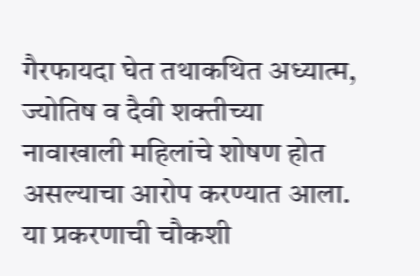गैरफायदा घेत तथाकथित अध्यात्म, ज्योतिष व दैवी शक्तीच्या नावाखाली महिलांचे शोषण होत असल्याचा आरोप करण्यात आला.
या प्रकरणाची चौकशी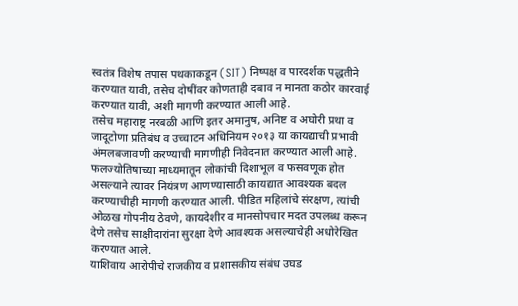स्वतंत्र विशेष तपास पथकाकडून (SIT) निष्पक्ष व पारदर्शक पद्धतीने करण्यात यावी, तसेच दोषींवर कोणताही दबाव न मानता कठोर कारवाई करण्यात यावी, अशी मागणी करण्यात आली आहे.
तसेच महाराष्ट्र नरबळी आणि इतर अमानुष, अनिष्ट व अघोरी प्रथा व जादूटोणा प्रतिबंध व उच्चाटन अधिनियम २०१३ या कायद्याची प्रभावी अंमलबजावणी करण्याची मागणीही निवेदनात करण्यात आली आहे.
फलज्योतिषाच्या माध्यमातून लोकांची दिशाभूल व फसवणूक होत असल्याने त्यावर नियंत्रण आणण्यासाठी कायद्यात आवश्यक बदल करण्याचीही मागणी करण्यात आली. पीडित महिलांचे संरक्षण, त्यांची ओळख गोपनीय ठेवणे, कायदेशीर व मानसोपचार मदत उपलब्ध करून देणे तसेच साक्षीदारांना सुरक्षा देणे आवश्यक असल्याचेही अधोरेखित करण्यात आले.
याशिवाय आरोपीचे राजकीय व प्रशासकीय संबंध उघड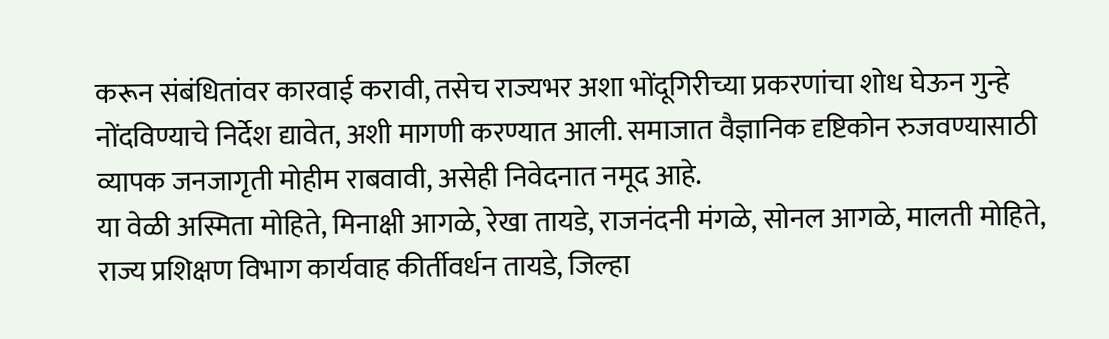करून संबंधितांवर कारवाई करावी, तसेच राज्यभर अशा भोंदूगिरीच्या प्रकरणांचा शोध घेऊन गुन्हे नोंदविण्याचे निर्देश द्यावेत, अशी मागणी करण्यात आली. समाजात वैज्ञानिक दृष्टिकोन रुजवण्यासाठी व्यापक जनजागृती मोहीम राबवावी, असेही निवेदनात नमूद आहे.
या वेळी अस्मिता मोहिते, मिनाक्षी आगळे, रेखा तायडे, राजनंदनी मंगळे, सोनल आगळे, मालती मोहिते, राज्य प्रशिक्षण विभाग कार्यवाह कीर्तीवर्धन तायडे, जिल्हा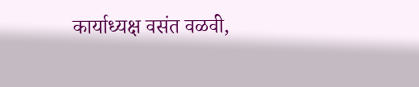कार्याध्यक्ष वसंत वळवी,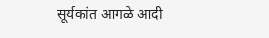सूर्यकांत आगळे आदी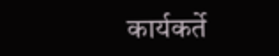कार्यकर्ते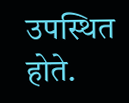उपस्थित होते.